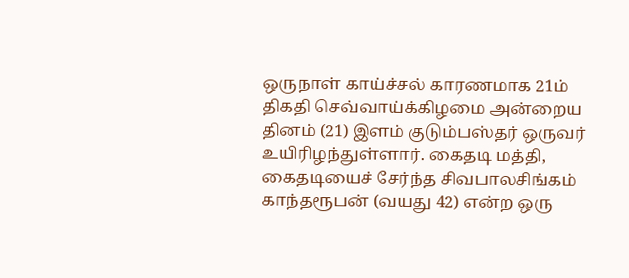ஒருநாள் காய்ச்சல் காரணமாக 21ம் திகதி செவ்வாய்க்கிழமை அன்றைய தினம் (21) இளம் குடும்பஸ்தர் ஒருவர் உயிரிழந்துள்ளார். கைதடி மத்தி, கைதடியைச் சேர்ந்த சிவபாலசிங்கம் காந்தரூபன் (வயது 42) என்ற ஒரு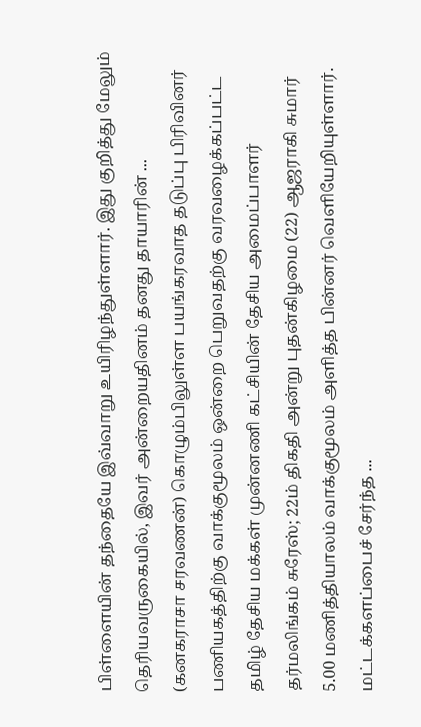பிள்ளையின் தந்தையே இவ்வாறு உயிரிழந்துள்ளார். இது குறித்து மேலும் தெரியவருகையில், இவர் அன்றையதினம் தனது தாயாரின் ...
(கனகராசா சரவணன்) கொழும்பிலுள்ள பயங்கரவாத தடுப்பு பிரிவினர் பணியகத்திற்கு வாக்குமூலம் ஒன்றை பெறுவதற்கு வரவழைக்கப்பட்ட தமிழ் தேசிய மக்கள் முன்னணி கட்சியின் தேசிய அமைப்பாளர் தர்மலிங்கம் சுரேஸ்; 22ம் திகதி அன்று புதன்கிழமை (22) ஆஜராகி சுமார் 5.00 மணித்தியாலம் வாக்குமூலம் அளித்த பின்னர் வெளியேறியுள்ளார். மட்டக்களப்பைச் சேர்ந்த ...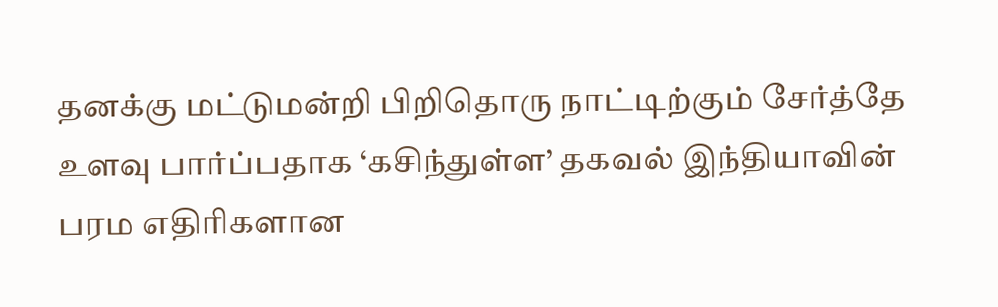தனக்கு மட்டுமன்றி பிறிதொரு நாட்டிற்கும் சேர்த்தே உளவு பார்ப்பதாக ‘கசிந்துள்ள’ தகவல் இந்தியாவின் பரம எதிரிகளான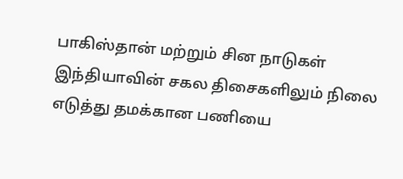பாகிஸ்தான் மற்றும் சின நாடுகள் இந்தியாவின் சகல திசைகளிலும் நிலை எடுத்து தமக்கான பணியை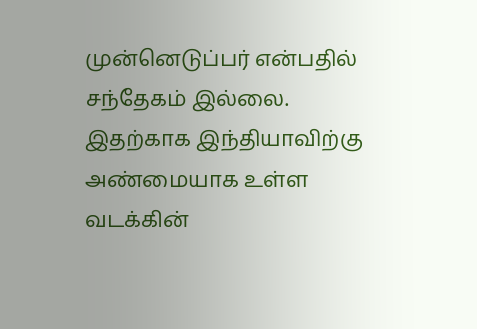முன்னெடுப்பர் என்பதில் சந்தேகம் இல்லை. இதற்காக இந்தியாவிற்கு அண்மையாக உள்ள வடக்கின்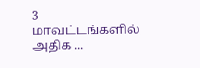3 மாவட்டங்களில் அதிக ...